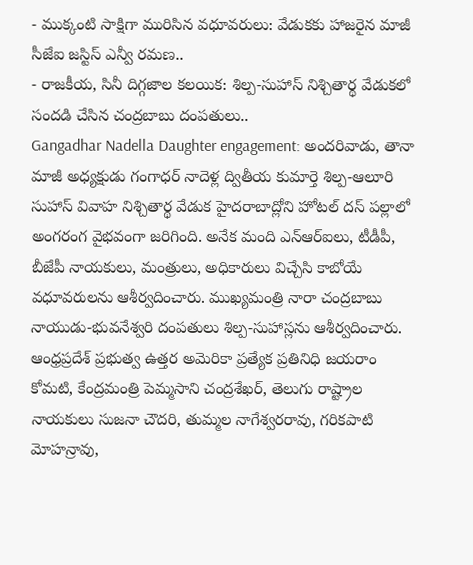- ముక్కంటి సాక్షిగా మురిసిన వధూవరులు: వేడుకకు హాజరైన మాజీ సీజేఐ జస్టిస్ ఎన్వీ రమణ..
- రాజకీయ, సినీ దిగ్గజాల కలయిక: శిల్ప-సుహాస్ నిశ్చితార్థ వేడుకలో సందడి చేసిన చంద్రబాబు దంపతులు..
Gangadhar Nadella Daughter engagement: అందరివాడు, తానా మాజీ అధ్యక్షుడు గంగాధర్ నాదెళ్ల ద్వితీయ కుమార్తె శిల్ప-ఆలూరి సుహాస్ వివాహ నిశ్చితార్థ వేడుక హైదరాబాద్లోని హోటల్ దస్ పల్లాలో అంగరంగ వైభవంగా జరిగింది. అనేక మంది ఎన్ఆర్ఐలు, టీడీపీ, బీజేపీ నాయకులు, మంత్రులు, అధికారులు విచ్చేసి కాబోయే వధూవరులను ఆశీర్వదించారు. ముఖ్యమంత్రి నారా చంద్రబాబు నాయుడు-భువనేశ్వరి దంపతులు శిల్ప-సుహాస్లను ఆశీర్వదించారు.
ఆంధ్రప్రదేశ్ ప్రభుత్వ ఉత్తర అమెరికా ప్రత్యేక ప్రతినిధి జయరాం కోమటి, కేంద్రమంత్రి పెమ్మసాని చంద్రశేఖర్, తెలుగు రాష్ట్రాల నాయకులు సుజనా చౌదరి, తుమ్మల నాగేశ్వరరావు, గరికపాటి మోహన్రావు,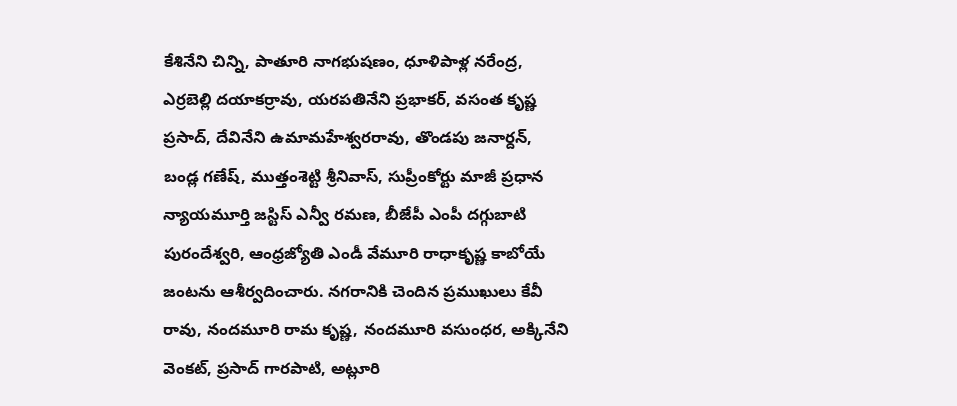కేశినేని చిన్ని, పాతూరి నాగభుషణం, ధూళిపాళ్ల నరేంద్ర, ఎర్రబెల్లి దయాకర్రావు, యరపతినేని ప్రభాకర్, వసంత కృష్ణ ప్రసాద్, దేవినేని ఉమామహేశ్వరరావు, తొండపు జనార్దన్, బండ్ల గణేష్, ముత్తంశెట్టి శ్రీనివాస్, సుప్రీంకోర్టు మాజీ ప్రధాన న్యాయమూర్తి జస్టిస్ ఎన్వీ రమణ, బీజేపీ ఎంపీ దగ్గుబాటి పురందేశ్వరి, ఆంధ్రజ్యోతి ఎండీ వేమూరి రాధాకృష్ణ కాబోయే జంటను ఆశీర్వదించారు. నగరానికి చెందిన ప్రముఖులు కేవీ రావు, నందమూరి రామ కృష్ణ, నందమూరి వసుంధర, అక్కినేని వెంకట్, ప్రసాద్ గారపాటి, అట్లూరి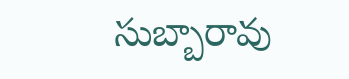సుబ్బారావు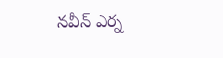నవీన్ ఎర్న